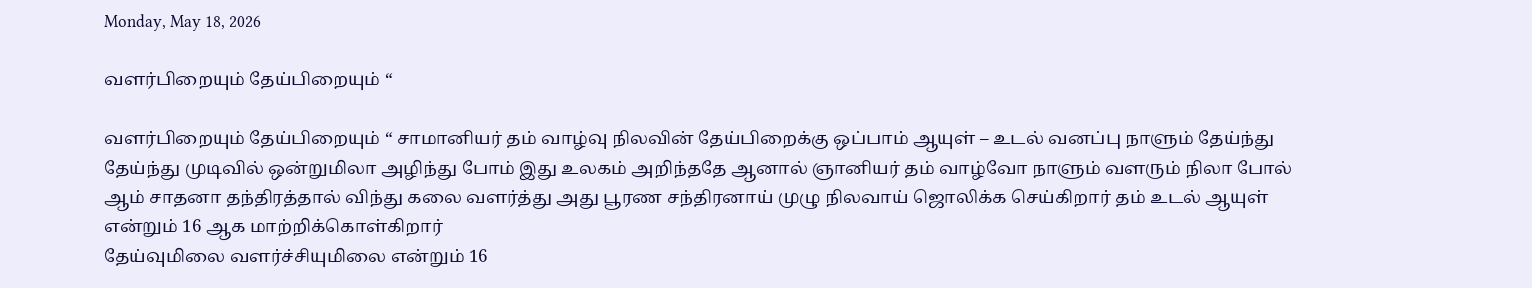Monday, May 18, 2026

வளர்பிறையும் தேய்பிறையும் “

வளர்பிறையும் தேய்பிறையும் “ சாமானியர் தம் வாழ்வு நிலவின் தேய்பிறைக்கு ஒப்பாம் ஆயுள் – உடல் வனப்பு நாளும் தேய்ந்து தேய்ந்து முடிவில் ஒன்றுமிலா அழிந்து போம் இது உலகம் அறிந்ததே ஆனால் ஞானியர் தம் வாழ்வோ நாளும் வளரும் நிலா போல் ஆம் சாதனா தந்திரத்தால் விந்து கலை வளர்த்து அது பூரண சந்திரனாய் முழு நிலவாய் ஜொலிக்க செய்கிறார் தம் உடல் ஆயுள் என்றும் 16 ஆக மாற்றிக்கொள்கிறார்
தேய்வுமிலை வளர்ச்சியுமிலை என்றும் 16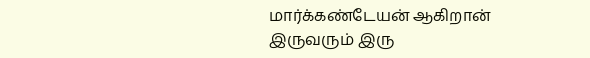மார்க்கண்டேயன் ஆகிறான் இருவரும் இரு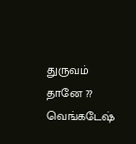துருவம் தானே ?? வெங்கடேஷ்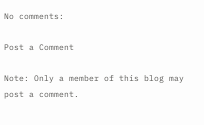No comments:

Post a Comment

Note: Only a member of this blog may post a comment.